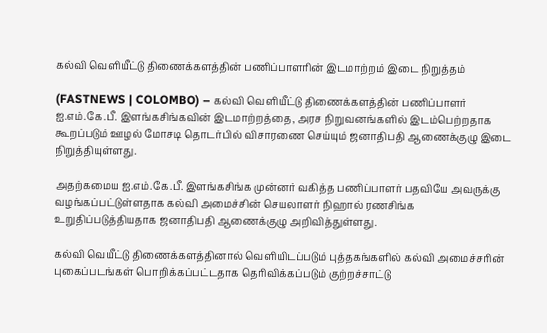கல்வி வெளியீட்டு திணைக்களத்தின் பணிப்பாளரின் இடமாற்றம் இடை நிறுத்தம்

(FASTNEWS | COLOMBO) – கல்வி வெளியீட்டு திணைக்களத்தின் பணிப்பாளர் ஐ.எம்.கே.பீ. இளங்கசிங்கவின் இடமாற்றத்தை, அரச நிறுவனங்களில் இடம்பெற்றதாக கூறப்படும் ஊழல் மோசடி தொடர்பில் விசாரணை செய்யும் ஜனாதிபதி ஆணைக்குழு இடை நிறுத்தியுள்ளது.

அதற்கமைய ஐ.எம்.கே.பீ. இளங்கசிங்க முன்னர் வகித்த பணிப்பாளர் பதவியே அவருக்கு வழங்கப்பட்டுள்ளதாக கல்வி அமைச்சின் செயலாளர் நிஹால் ரணசிங்க உறுதிப்படுத்தியதாக ஜனாதிபதி ஆணைக்குழு அறிவித்துள்ளது.

கல்வி வெயீட்டு திணைக்களத்தினால் வெளியிடப்படும் புத்தகங்களில் கல்வி அமைச்சரின் புகைப்படங்கள் பொறிக்கப்பட்டதாக தெரிவிக்கப்படும் குற்றச்சாட்டு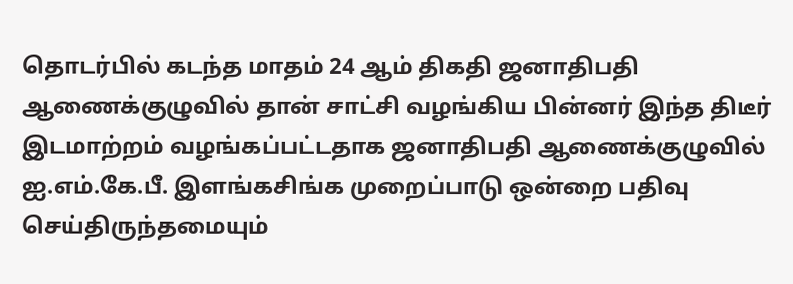தொடர்பில் கடந்த மாதம் 24 ஆம் திகதி ஜனாதிபதி ஆணைக்குழுவில் தான் சாட்சி வழங்கிய பின்னர் இந்த திடீர் இடமாற்றம் வழங்கப்பட்டதாக ஜனாதிபதி ஆணைக்குழுவில் ஐ.எம்.கே.பீ. இளங்கசிங்க முறைப்பாடு ஒன்றை பதிவு செய்திருந்தமையும்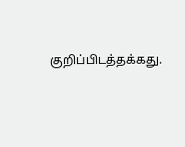குறிப்பிடத்தக்கது.